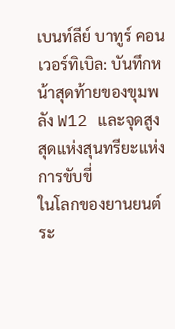เบนท์ลีย์ บาทูร์ คอนเวอร์ทิเบิล: บันทึกหน้าสุดท้ายของขุมพลัง W12 และจุดสูงสุดแห่งสุนทรียะแห่งการขับขี่
ในโลกของยานยนต์ระ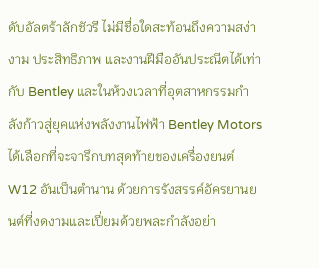ดับอัลตร้าลักชัวรี ไม่มีชื่อใดสะท้อนถึงความสง่างาม ประสิทธิภาพ และงานฝีมืออันประณีตได้เท่ากับ Bentley และในห้วงเวลาที่อุตสาหกรรมกำลังก้าวสู่ยุคแห่งพลังงานไฟฟ้า Bentley Motors ได้เลือกที่จะจารึกบทสุดท้ายของเครื่องยนต์ W12 อันเป็นตำนาน ด้วยการรังสรรค์อัครยานยนต์ที่งดงามและเปี่ยมด้วยพละกำลังอย่า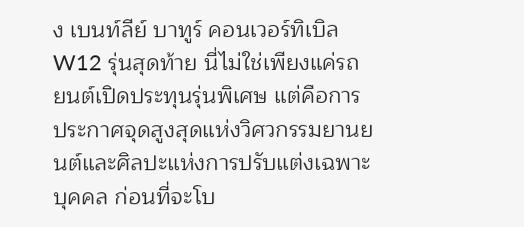ง เบนท์ลีย์ บาทูร์ คอนเวอร์ทิเบิล W12 รุ่นสุดท้าย นี่ไม่ใช่เพียงแค่รถยนต์เปิดประทุนรุ่นพิเศษ แต่คือการประกาศจุดสูงสุดแห่งวิศวกรรมยานยนต์และศิลปะแห่งการปรับแต่งเฉพาะบุคคล ก่อนที่จะโบ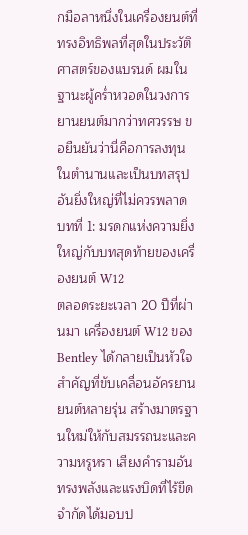กมือลาหนึ่งในเครื่องยนต์ที่ทรงอิทธิพลที่สุดในประวัติศาสตร์ของแบรนด์ ผมในฐานะผู้คร่ำหวอดในวงการยานยนต์มากว่าทศวรรษ ขอยืนยันว่านี่คือการลงทุนในตำนานและเป็นบทสรุปอันยิ่งใหญ่ที่ไม่ควรพลาด
บทที่ 1: มรดกแห่งความยิ่งใหญ่กับบทสุดท้ายของเครื่องยนต์ W12
ตลอดระยะเวลา 20 ปีที่ผ่านมา เครื่องยนต์ W12 ของ Bentley ได้กลายเป็นหัวใจสำคัญที่ขับเคลื่อนอัครยานยนต์หลายรุ่น สร้างมาตรฐานใหม่ให้กับสมรรถนะและความหรูหรา เสียงคำรามอันทรงพลังและแรงบิดที่ไร้ขีดจำกัดได้มอบป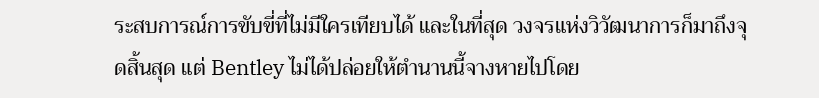ระสบการณ์การขับขี่ที่ไม่มีใครเทียบได้ และในที่สุด วงจรแห่งวิวัฒนาการก็มาถึงจุดสิ้นสุด แต่ Bentley ไม่ได้ปล่อยให้ตำนานนี้จางหายไปโดย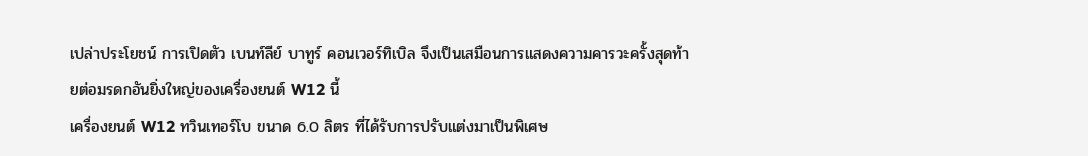เปล่าประโยชน์ การเปิดตัว เบนท์ลีย์ บาทูร์ คอนเวอร์ทิเบิล จึงเป็นเสมือนการแสดงความคารวะครั้งสุดท้ายต่อมรดกอันยิ่งใหญ่ของเครื่องยนต์ W12 นี้
เครื่องยนต์ W12 ทวินเทอร์โบ ขนาด 6.0 ลิตร ที่ได้รับการปรับแต่งมาเป็นพิเศษ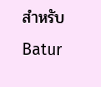สำหรับ Batur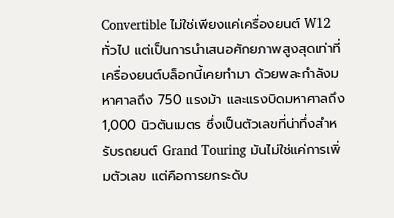Convertible ไม่ใช่เพียงแค่เครื่องยนต์ W12 ทั่วไป แต่เป็นการนำเสนอศักยภาพสูงสุดเท่าที่เครื่องยนต์บล็อกนี้เคยทำมา ด้วยพละกำลังมหาศาลถึง 750 แรงม้า และแรงบิดมหาศาลถึง 1,000 นิวตันเมตร ซึ่งเป็นตัวเลขที่น่าทึ่งสำหรับรถยนต์ Grand Touring มันไม่ใช่แค่การเพิ่มตัวเลข แต่คือการยกระดับ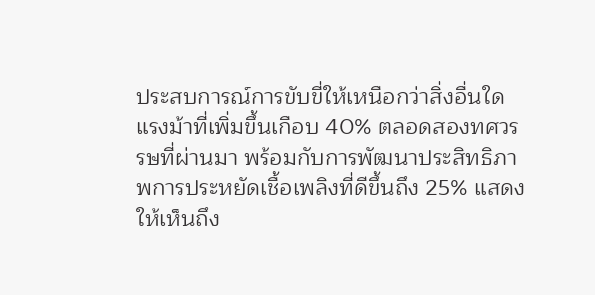ประสบการณ์การขับขี่ให้เหนือกว่าสิ่งอื่นใด แรงม้าที่เพิ่มขึ้นเกือบ 40% ตลอดสองทศวรรษที่ผ่านมา พร้อมกับการพัฒนาประสิทธิภาพการประหยัดเชื้อเพลิงที่ดีขึ้นถึง 25% แสดงให้เห็นถึง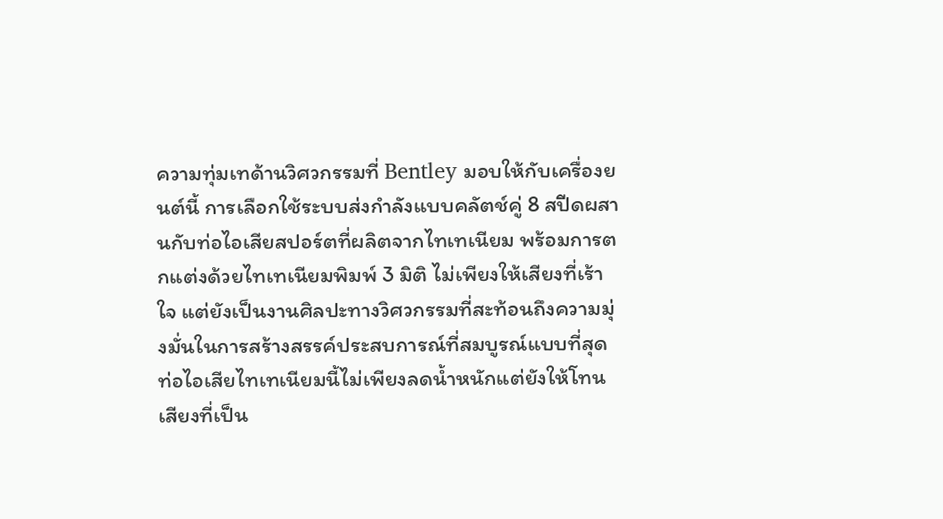ความทุ่มเทด้านวิศวกรรมที่ Bentley มอบให้กับเครื่องยนต์นี้ การเลือกใช้ระบบส่งกำลังแบบคลัตช์คู่ 8 สปีดผสานกับท่อไอเสียสปอร์ตที่ผลิตจากไทเทเนียม พร้อมการตกแต่งด้วยไทเทเนียมพิมพ์ 3 มิติ ไม่เพียงให้เสียงที่เร้าใจ แต่ยังเป็นงานศิลปะทางวิศวกรรมที่สะท้อนถึงความมุ่งมั่นในการสร้างสรรค์ประสบการณ์ที่สมบูรณ์แบบที่สุด ท่อไอเสียไทเทเนียมนี้ไม่เพียงลดน้ำหนักแต่ยังให้โทนเสียงที่เป็น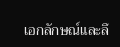เอกลักษณ์และลึ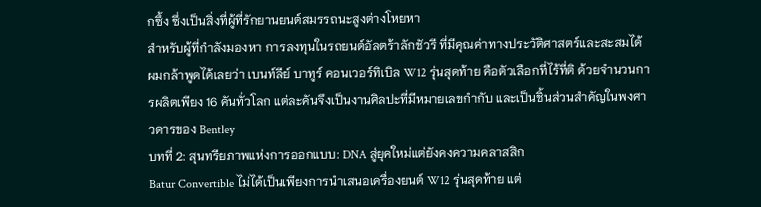กซึ้ง ซึ่งเป็นสิ่งที่ผู้ที่รักยานยนต์สมรรถนะสูงต่างโหยหา
สำหรับผู้ที่กำลังมองหา การลงทุนในรถยนต์อัลตร้าลักชัวรี ที่มีคุณค่าทางประวัติศาสตร์และสะสมได้ ผมกล้าพูดได้เลยว่า เบนท์ลีย์ บาทูร์ คอนเวอร์ทิเบิล W12 รุ่นสุดท้าย คือตัวเลือกที่ไร้ที่ติ ด้วยจำนวนการผลิตเพียง 16 คันทั่วโลก แต่ละคันจึงเป็นงานศิลปะที่มีหมายเลขกำกับ และเป็นชิ้นส่วนสำคัญในพงศาวดารของ Bentley
บทที่ 2: สุนทรียภาพแห่งการออกแบบ: DNA สู่ยุคใหม่แต่ยังคงความคลาสสิก
Batur Convertible ไม่ได้เป็นเพียงการนำเสนอเครื่องยนต์ W12 รุ่นสุดท้าย แต่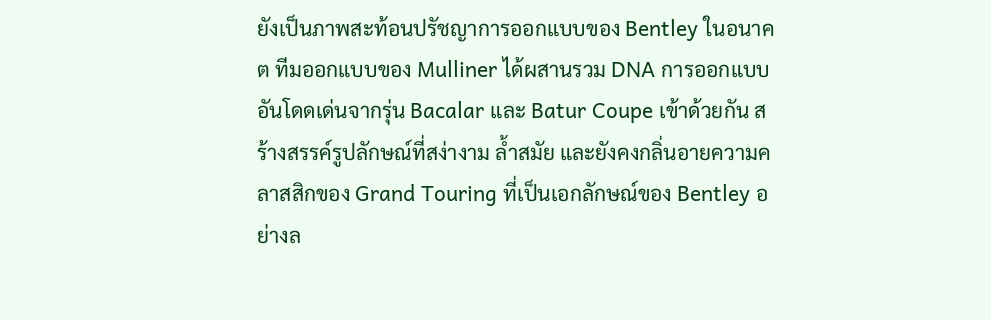ยังเป็นภาพสะท้อนปรัชญาการออกแบบของ Bentley ในอนาคต ทีมออกแบบของ Mulliner ได้ผสานรวม DNA การออกแบบอันโดดเด่นจากรุ่น Bacalar และ Batur Coupe เข้าด้วยกัน สร้างสรรค์รูปลักษณ์ที่สง่างาม ล้ำสมัย และยังคงกลิ่นอายความคลาสสิกของ Grand Touring ที่เป็นเอกลักษณ์ของ Bentley อย่างล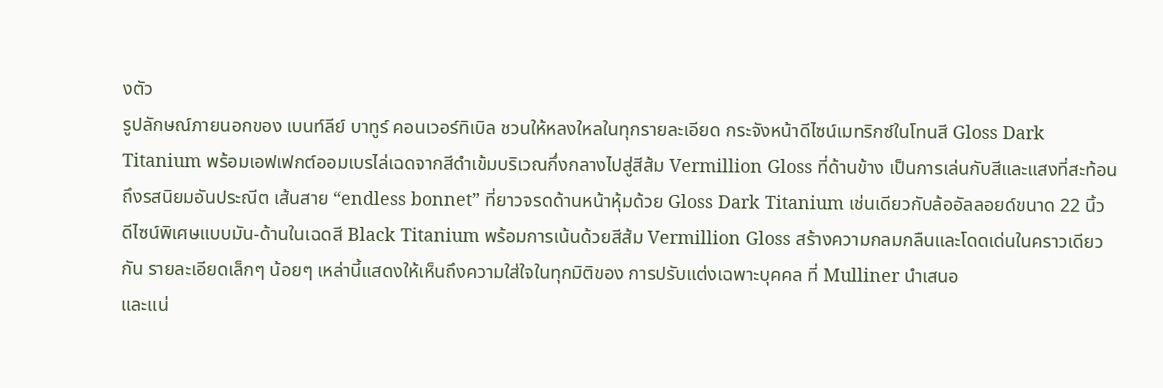งตัว
รูปลักษณ์ภายนอกของ เบนท์ลีย์ บาทูร์ คอนเวอร์ทิเบิล ชวนให้หลงใหลในทุกรายละเอียด กระจังหน้าดีไซน์เมทริกซ์ในโทนสี Gloss Dark Titanium พร้อมเอฟเฟกต์ออมเบรไล่เฉดจากสีดำเข้มบริเวณกึ่งกลางไปสู่สีส้ม Vermillion Gloss ที่ด้านข้าง เป็นการเล่นกับสีและแสงที่สะท้อนถึงรสนิยมอันประณีต เส้นสาย “endless bonnet” ที่ยาวจรดด้านหน้าหุ้มด้วย Gloss Dark Titanium เช่นเดียวกับล้ออัลลอยด์ขนาด 22 นิ้ว ดีไซน์พิเศษแบบมัน-ด้านในเฉดสี Black Titanium พร้อมการเน้นด้วยสีส้ม Vermillion Gloss สร้างความกลมกลืนและโดดเด่นในคราวเดียวกัน รายละเอียดเล็กๆ น้อยๆ เหล่านี้แสดงให้เห็นถึงความใส่ใจในทุกมิติของ การปรับแต่งเฉพาะบุคคล ที่ Mulliner นำเสนอ
และแน่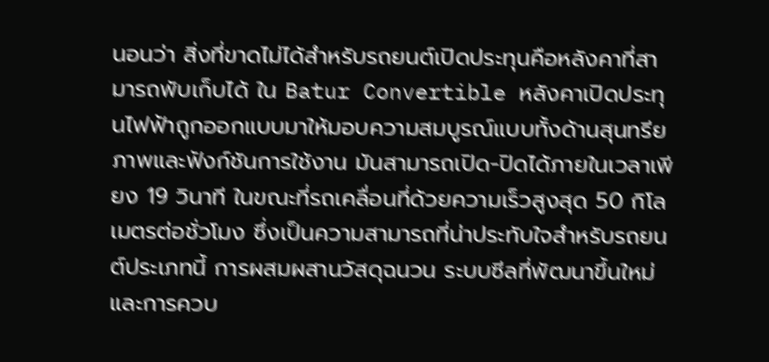นอนว่า สิ่งที่ขาดไม่ได้สำหรับรถยนต์เปิดประทุนคือหลังคาที่สามารถพับเก็บได้ ใน Batur Convertible หลังคาเปิดประทุนไฟฟ้าถูกออกแบบมาให้มอบความสมบูรณ์แบบทั้งด้านสุนทรียภาพและฟังก์ชันการใช้งาน มันสามารถเปิด-ปิดได้ภายในเวลาเพียง 19 วินาที ในขณะที่รถเคลื่อนที่ด้วยความเร็วสูงสุด 50 กิโลเมตรต่อชั่วโมง ซึ่งเป็นความสามารถที่น่าประทับใจสำหรับรถยนต์ประเภทนี้ การผสมผสานวัสดุฉนวน ระบบซีลที่พัฒนาขึ้นใหม่ และการควบ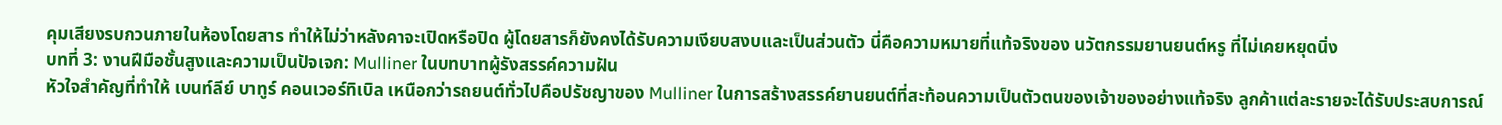คุมเสียงรบกวนภายในห้องโดยสาร ทำให้ไม่ว่าหลังคาจะเปิดหรือปิด ผู้โดยสารก็ยังคงได้รับความเงียบสงบและเป็นส่วนตัว นี่คือความหมายที่แท้จริงของ นวัตกรรมยานยนต์หรู ที่ไม่เคยหยุดนิ่ง
บทที่ 3: งานฝีมือชั้นสูงและความเป็นปัจเจก: Mulliner ในบทบาทผู้รังสรรค์ความฝัน
หัวใจสำคัญที่ทำให้ เบนท์ลีย์ บาทูร์ คอนเวอร์ทิเบิล เหนือกว่ารถยนต์ทั่วไปคือปรัชญาของ Mulliner ในการสร้างสรรค์ยานยนต์ที่สะท้อนความเป็นตัวตนของเจ้าของอย่างแท้จริง ลูกค้าแต่ละรายจะได้รับประสบการณ์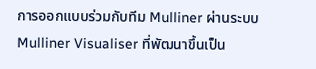การออกแบบร่วมกับทีม Mulliner ผ่านระบบ Mulliner Visualiser ที่พัฒนาขึ้นเป็น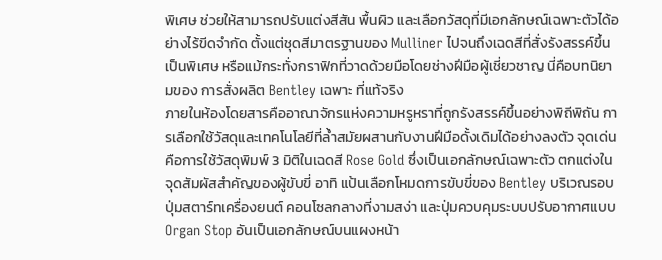พิเศษ ช่วยให้สามารถปรับแต่งสีสัน พื้นผิว และเลือกวัสดุที่มีเอกลักษณ์เฉพาะตัวได้อย่างไร้ขีดจำกัด ตั้งแต่ชุดสีมาตรฐานของ Mulliner ไปจนถึงเฉดสีที่สั่งรังสรรค์ขึ้นเป็นพิเศษ หรือแม้กระทั่งกราฟิกที่วาดด้วยมือโดยช่างฝีมือผู้เชี่ยวชาญ นี่คือบทนิยามของ การสั่งผลิต Bentley เฉพาะ ที่แท้จริง
ภายในห้องโดยสารคืออาณาจักรแห่งความหรูหราที่ถูกรังสรรค์ขึ้นอย่างพิถีพิถัน การเลือกใช้วัสดุและเทคโนโลยีที่ล้ำสมัยผสานกับงานฝีมือดั้งเดิมได้อย่างลงตัว จุดเด่นคือการใช้วัสดุพิมพ์ 3 มิติในเฉดสี Rose Gold ซึ่งเป็นเอกลักษณ์เฉพาะตัว ตกแต่งในจุดสัมผัสสำคัญของผู้ขับขี่ อาทิ แป้นเลือกโหมดการขับขี่ของ Bentley บริเวณรอบปุ่มสตาร์ทเครื่องยนต์ คอนโซลกลางที่งามสง่า และปุ่มควบคุมระบบปรับอากาศแบบ Organ Stop อันเป็นเอกลักษณ์บนแผงหน้า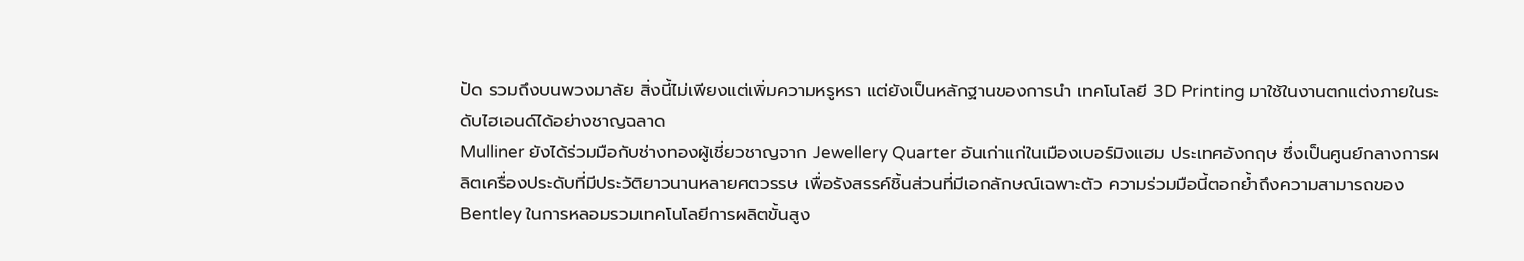ปัด รวมถึงบนพวงมาลัย สิ่งนี้ไม่เพียงแต่เพิ่มความหรูหรา แต่ยังเป็นหลักฐานของการนำ เทคโนโลยี 3D Printing มาใช้ในงานตกแต่งภายในระดับไฮเอนด์ได้อย่างชาญฉลาด
Mulliner ยังได้ร่วมมือกับช่างทองผู้เชี่ยวชาญจาก Jewellery Quarter อันเก่าแก่ในเมืองเบอร์มิงแฮม ประเทศอังกฤษ ซึ่งเป็นศูนย์กลางการผลิตเครื่องประดับที่มีประวัติยาวนานหลายศตวรรษ เพื่อรังสรรค์ชิ้นส่วนที่มีเอกลักษณ์เฉพาะตัว ความร่วมมือนี้ตอกย้ำถึงความสามารถของ Bentley ในการหลอมรวมเทคโนโลยีการผลิตขั้นสูง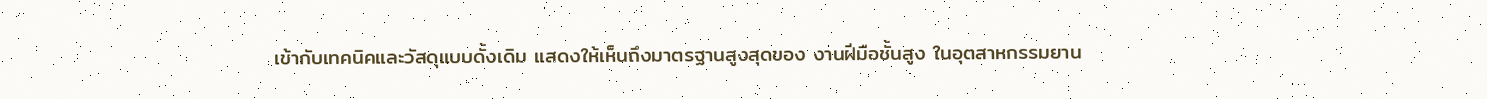เข้ากับเทคนิคและวัสดุแบบดั้งเดิม แสดงให้เห็นถึงมาตรฐานสูงสุดของ งานฝีมือชั้นสูง ในอุตสาหกรรมยาน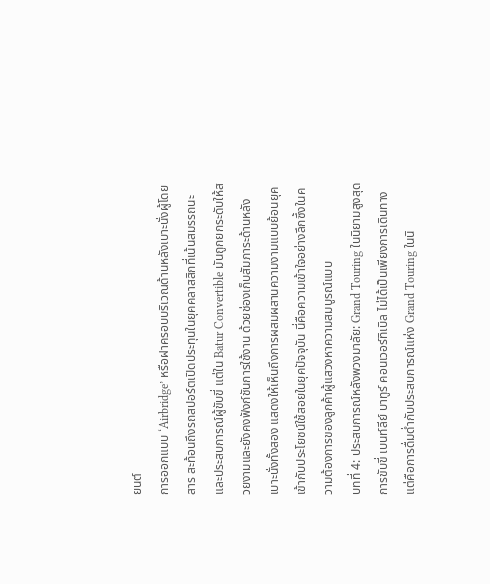ยนต์
การออกแบบ ‘Airbridge’ หรือฝาครอบบริเวณด้านหลังเบาะนั่งผู้โดยสาร สะท้อนถึงรถสปอร์ตเปิดประทุนในยุคคลาสสิกที่เน้นสมรรถนะและประสบการณ์ผู้ขับขี่ แต่ใน Batur Convertible มันถูกยกระดับให้สวยงามและยังคงฟังก์ชันการใช้งาน ด้วยช่องเก็บสัมภาระด้านหลังเบาะนั่งทั้งสอง แสดงให้เห็นถึงการผสมผสานความงามแบบย้อนยุคเข้ากับประโยชน์ใช้สอยในยุคปัจจุบัน นี่คือความเข้าใจอย่างลึกซึ้งในความต้องการของลูกค้าผู้แสวงหาความสมบูรณ์แบบ
บทที่ 4: ประสบการณ์หลังพวงมาลัย: Grand Touring ในนิยามสูงสุด
การขับขี่ เบนท์ลีย์ บาทูร์ คอนเวอร์ทิเบิล ไม่ได้เป็นเพียงการเดินทาง แต่คือการดื่มด่ำกับประสบการณ์แห่ง Grand Touring ในนิ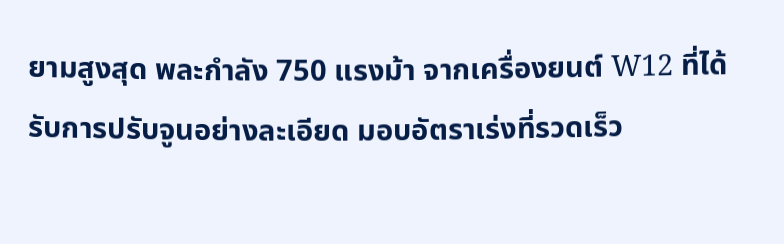ยามสูงสุด พละกำลัง 750 แรงม้า จากเครื่องยนต์ W12 ที่ได้รับการปรับจูนอย่างละเอียด มอบอัตราเร่งที่รวดเร็ว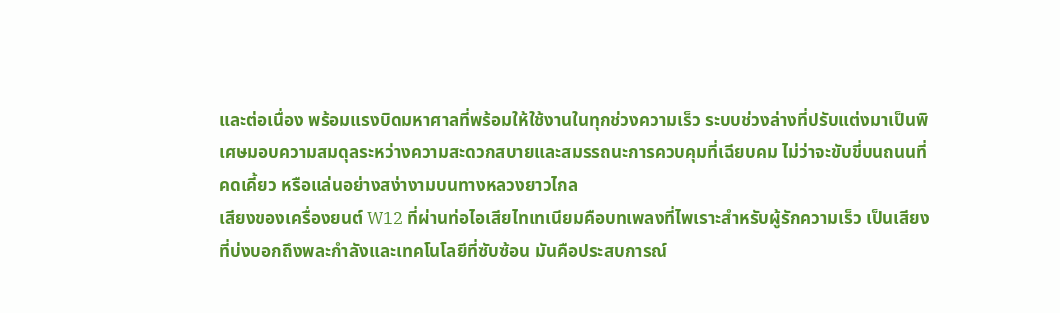และต่อเนื่อง พร้อมแรงบิดมหาศาลที่พร้อมให้ใช้งานในทุกช่วงความเร็ว ระบบช่วงล่างที่ปรับแต่งมาเป็นพิเศษมอบความสมดุลระหว่างความสะดวกสบายและสมรรถนะการควบคุมที่เฉียบคม ไม่ว่าจะขับขี่บนถนนที่คดเคี้ยว หรือแล่นอย่างสง่างามบนทางหลวงยาวไกล
เสียงของเครื่องยนต์ W12 ที่ผ่านท่อไอเสียไทเทเนียมคือบทเพลงที่ไพเราะสำหรับผู้รักความเร็ว เป็นเสียงที่บ่งบอกถึงพละกำลังและเทคโนโลยีที่ซับซ้อน มันคือประสบการณ์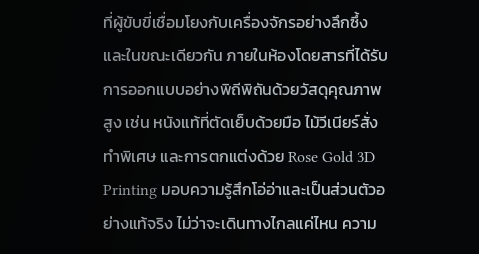ที่ผู้ขับขี่เชื่อมโยงกับเครื่องจักรอย่างลึกซึ้ง และในขณะเดียวกัน ภายในห้องโดยสารที่ได้รับการออกแบบอย่างพิถีพิถันด้วยวัสดุคุณภาพสูง เช่น หนังแท้ที่ตัดเย็บด้วยมือ ไม้วีเนียร์สั่งทำพิเศษ และการตกแต่งด้วย Rose Gold 3D Printing มอบความรู้สึกโอ่อ่าและเป็นส่วนตัวอย่างแท้จริง ไม่ว่าจะเดินทางไกลแค่ไหน ความ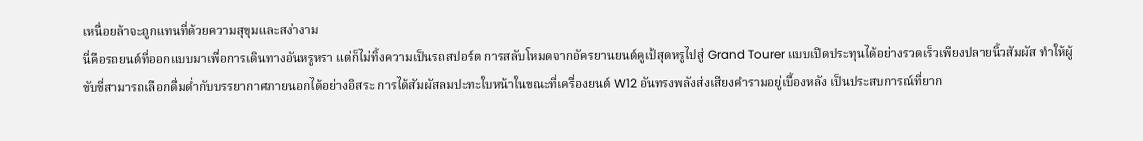เหนื่อยล้าจะถูกแทนที่ด้วยความสุขุมและสง่างาม
นี่คือรถยนต์ที่ออกแบบมาเพื่อการเดินทางอันหรูหรา แต่ก็ไม่ทิ้งความเป็นรถสปอร์ต การสลับโหมดจากอัครยานยนต์คูเป้สุดหรูไปสู่ Grand Tourer แบบเปิดประทุนได้อย่างรวดเร็วเพียงปลายนิ้วสัมผัส ทำให้ผู้ขับขี่สามารถเลือกดื่มด่ำกับบรรยากาศภายนอกได้อย่างอิสระ การได้สัมผัสลมปะทะใบหน้าในขณะที่เครื่องยนต์ W12 อันทรงพลังส่งเสียงคำรามอยู่เบื้องหลัง เป็นประสบการณ์ที่ยาก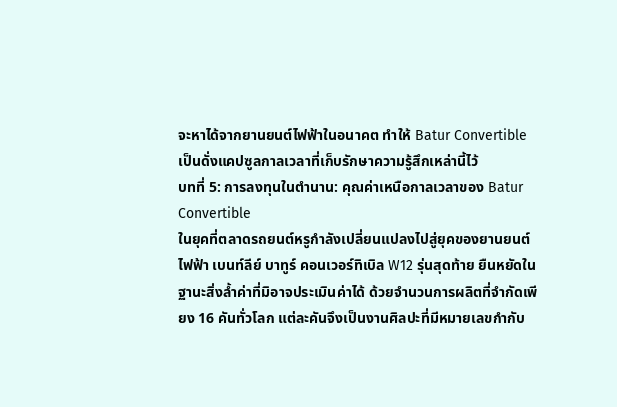จะหาได้จากยานยนต์ไฟฟ้าในอนาคต ทำให้ Batur Convertible เป็นดั่งแคปซูลกาลเวลาที่เก็บรักษาความรู้สึกเหล่านี้ไว้
บทที่ 5: การลงทุนในตำนาน: คุณค่าเหนือกาลเวลาของ Batur Convertible
ในยุคที่ตลาดรถยนต์หรูกำลังเปลี่ยนแปลงไปสู่ยุคของยานยนต์ไฟฟ้า เบนท์ลีย์ บาทูร์ คอนเวอร์ทิเบิล W12 รุ่นสุดท้าย ยืนหยัดในฐานะสิ่งล้ำค่าที่มิอาจประเมินค่าได้ ด้วยจำนวนการผลิตที่จำกัดเพียง 16 คันทั่วโลก แต่ละคันจึงเป็นงานศิลปะที่มีหมายเลขกำกับ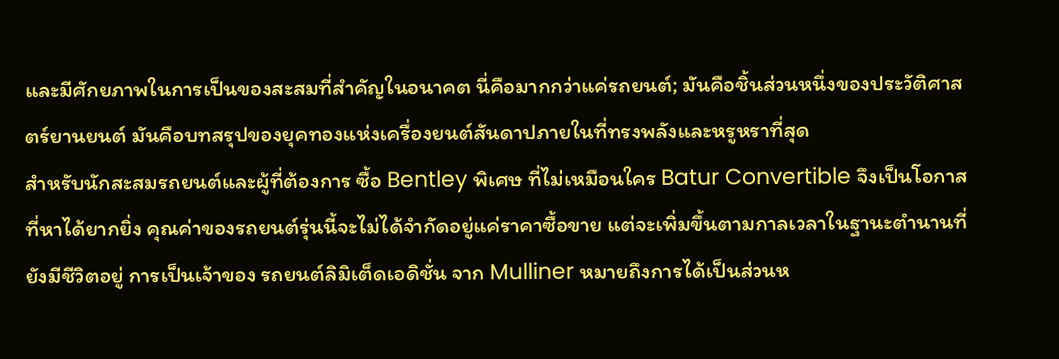และมีศักยภาพในการเป็นของสะสมที่สำคัญในอนาคต นี่คือมากกว่าแค่รถยนต์; มันคือชิ้นส่วนหนึ่งของประวัติศาสตร์ยานยนต์ มันคือบทสรุปของยุคทองแห่งเครื่องยนต์สันดาปภายในที่ทรงพลังและหรูหราที่สุด
สำหรับนักสะสมรถยนต์และผู้ที่ต้องการ ซื้อ Bentley พิเศษ ที่ไม่เหมือนใคร Batur Convertible จึงเป็นโอกาสที่หาได้ยากยิ่ง คุณค่าของรถยนต์รุ่นนี้จะไม่ได้จำกัดอยู่แค่ราคาซื้อขาย แต่จะเพิ่มขึ้นตามกาลเวลาในฐานะตำนานที่ยังมีชีวิตอยู่ การเป็นเจ้าของ รถยนต์ลิมิเต็ดเอดิชั่น จาก Mulliner หมายถึงการได้เป็นส่วนห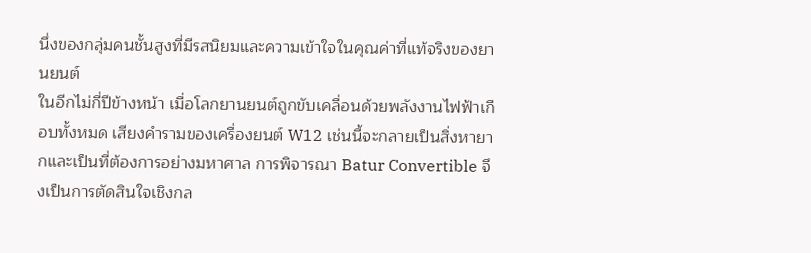นึ่งของกลุ่มคนชั้นสูงที่มีรสนิยมและความเข้าใจในคุณค่าที่แท้จริงของยานยนต์
ในอีกไม่กี่ปีข้างหน้า เมื่อโลกยานยนต์ถูกขับเคลื่อนด้วยพลังงานไฟฟ้าเกือบทั้งหมด เสียงคำรามของเครื่องยนต์ W12 เช่นนี้จะกลายเป็นสิ่งหายากและเป็นที่ต้องการอย่างมหาศาล การพิจารณา Batur Convertible จึงเป็นการตัดสินใจเชิงกล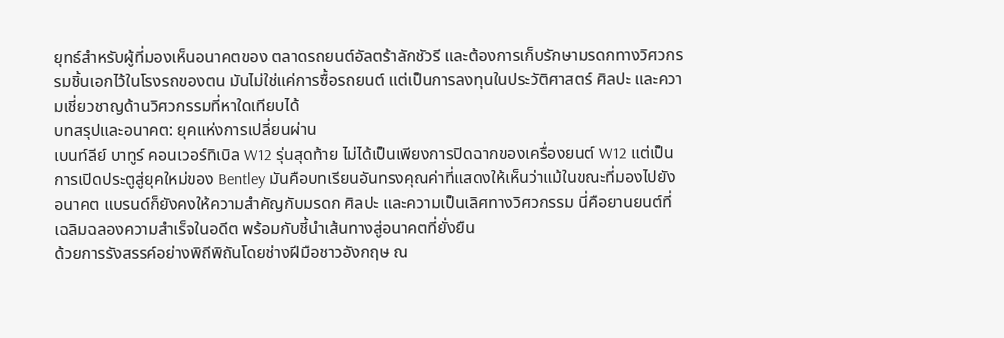ยุทธ์สำหรับผู้ที่มองเห็นอนาคตของ ตลาดรถยนต์อัลตร้าลักชัวรี และต้องการเก็บรักษามรดกทางวิศวกรรมชิ้นเอกไว้ในโรงรถของตน มันไม่ใช่แค่การซื้อรถยนต์ แต่เป็นการลงทุนในประวัติศาสตร์ ศิลปะ และความเชี่ยวชาญด้านวิศวกรรมที่หาใดเทียบได้
บทสรุปและอนาคต: ยุคแห่งการเปลี่ยนผ่าน
เบนท์ลีย์ บาทูร์ คอนเวอร์ทิเบิล W12 รุ่นสุดท้าย ไม่ได้เป็นเพียงการปิดฉากของเครื่องยนต์ W12 แต่เป็นการเปิดประตูสู่ยุคใหม่ของ Bentley มันคือบทเรียนอันทรงคุณค่าที่แสดงให้เห็นว่าแม้ในขณะที่มองไปยังอนาคต แบรนด์ก็ยังคงให้ความสำคัญกับมรดก ศิลปะ และความเป็นเลิศทางวิศวกรรม นี่คือยานยนต์ที่เฉลิมฉลองความสำเร็จในอดีต พร้อมกับชี้นำเส้นทางสู่อนาคตที่ยั่งยืน
ด้วยการรังสรรค์อย่างพิถีพิถันโดยช่างฝีมือชาวอังกฤษ ณ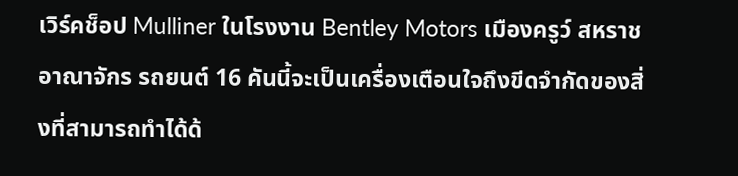เวิร์คช็อป Mulliner ในโรงงาน Bentley Motors เมืองครูว์ สหราชอาณาจักร รถยนต์ 16 คันนี้จะเป็นเครื่องเตือนใจถึงขีดจำกัดของสิ่งที่สามารถทำได้ด้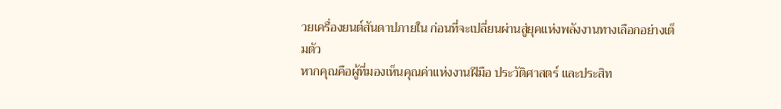วยเครื่องยนต์สันดาปภายใน ก่อนที่จะเปลี่ยนผ่านสู่ยุคแห่งพลังงานทางเลือกอย่างเต็มตัว
หากคุณคือผู้ที่มองเห็นคุณค่าแห่งงานฝีมือ ประวัติศาสตร์ และประสิท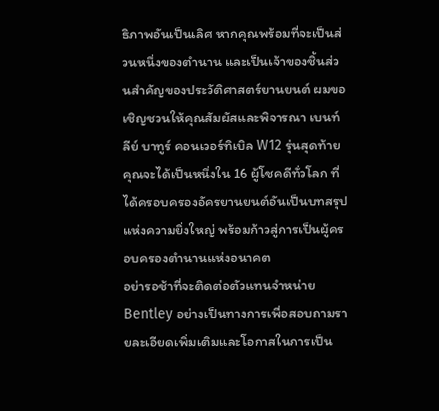ธิภาพอันเป็นเลิศ หากคุณพร้อมที่จะเป็นส่วนหนึ่งของตำนาน และเป็นเจ้าของชิ้นส่วนสำคัญของประวัติศาสตร์ยานยนต์ ผมขอเชิญชวนให้คุณสัมผัสและพิจารณา เบนท์ลีย์ บาทูร์ คอนเวอร์ทิเบิล W12 รุ่นสุดท้าย คุณจะได้เป็นหนึ่งใน 16 ผู้โชคดีทั่วโลก ที่ได้ครอบครองอัครยานยนต์อันเป็นบทสรุปแห่งความยิ่งใหญ่ พร้อมก้าวสู่การเป็นผู้ครอบครองตำนานแห่งอนาคต
อย่ารอช้าที่จะติดต่อตัวแทนจำหน่าย Bentley อย่างเป็นทางการเพื่อสอบถามรายละเอียดเพิ่มเติมและโอกาสในการเป็น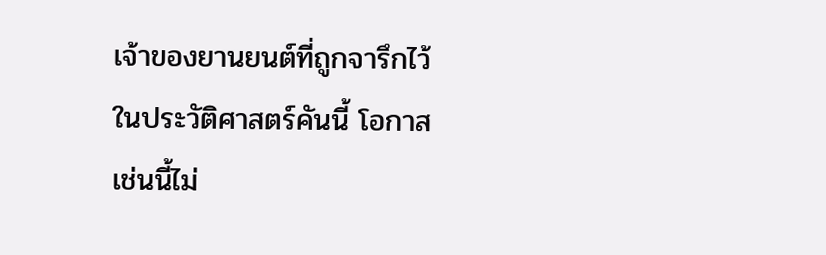เจ้าของยานยนต์ที่ถูกจารึกไว้ในประวัติศาสตร์คันนี้ โอกาสเช่นนี้ไม่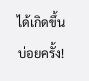ได้เกิดขึ้นบ่อยครั้ง!